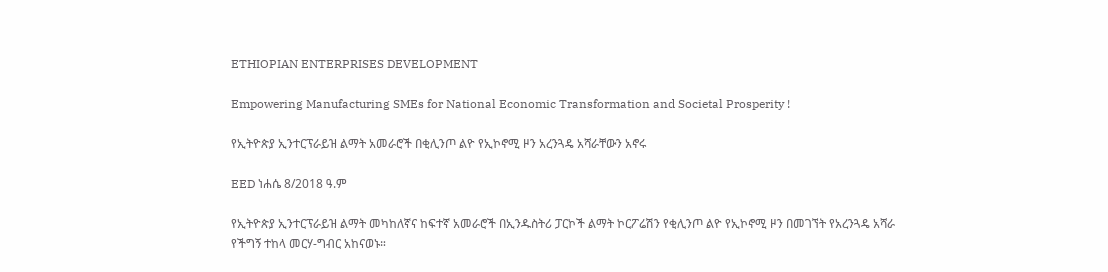ETHIOPIAN ENTERPRISES DEVELOPMENT

Empowering Manufacturing SMEs for National Economic Transformation and Societal Prosperity !

የኢትዮጵያ ኢንተርፕራይዝ ልማት አመራሮች በቂሊንጦ ልዮ የኢኮኖሚ ዞን አረንጓዴ አሻራቸውን አኖሩ

EED ነሐሴ 8/2018 ዓ.ም

የኢትዮጵያ ኢንተርፕራይዝ ልማት መካከለኛና ከፍተኛ አመራሮች በኢንዱስትሪ ፓርኮች ልማት ኮርፖሬሽን የቂሊንጦ ልዮ የኢኮኖሚ ዞን በመገኘት የአረንጓዴ አሻራ የችግኝ ተከላ መርሃ-ግብር አከናወኑ።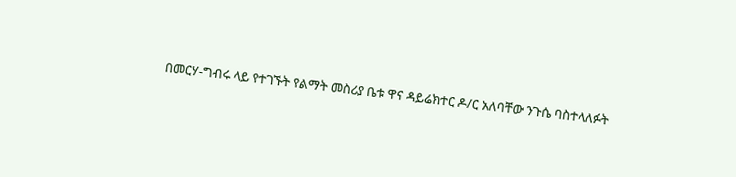በመርሃ-ግብሩ ላይ የተገኙት የልማት መስሪያ ቤቱ ዋና ዳይሬክተር ዶ/ር አለባቸው ንጉሴ ባስተላለፉት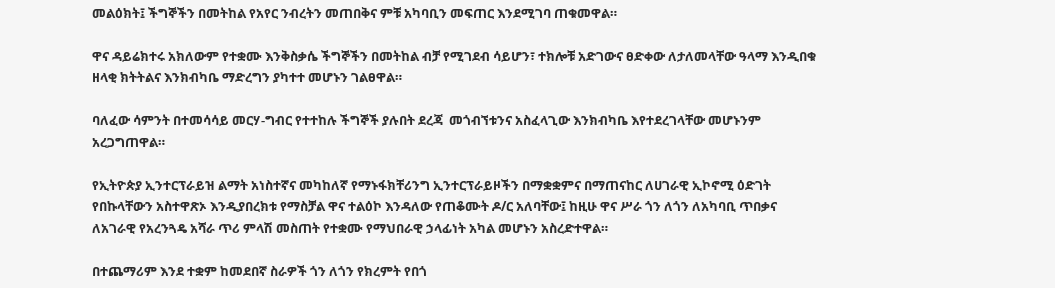መልዕክት፤ ችግኞችን በመትከል የአየር ንብረትን መጠበቅና ምቹ አካባቢን መፍጠር እንደሚገባ ጠቁመዋል።

ዋና ዳይሬክተሩ አክለውም የተቋሙ እንቅስቃሴ ችግኞችን በመትከል ብቻ የሚገደብ ሳይሆን፣ ተክሎቹ አድገውና ፀድቀው ለታለመላቸው ዓላማ እንዲበቁ ዘላቂ ክትትልና እንክብካቤ ማድረግን ያካተተ መሆኑን ገልፀዋል።

ባለፈው ሳምንት በተመሳሳይ መርሃ-ግብር የተተከሉ ችግኞች ያሉበት ደረጃ  መጎብኘቱንና አስፈላጊው እንክብካቤ እየተደረገላቸው መሆኑንም አረጋግጠዋል።

የኢትዮጵያ ኢንተርፕራይዝ ልማት አነስተኛና መካከለኛ የማኑፋክቸሪንግ ኢንተርፕራይዞችን በማቋቋምና በማጠናከር ለሀገራዊ ኢኮኖሚ ዕድገት የበኩላቸውን አስተዋጽኦ እንዲያበረክቱ የማስቻል ዋና ተልዕኮ እንዳለው የጠቆሙት ዶ/ር አለባቸው፤ ከዚሁ ዋና ሥራ ጎን ለጎን ለአካባቢ ጥበቃና ለአገራዊ የአረንጓዴ አሻራ ጥሪ ምላሽ መስጠት የተቋሙ የማህበራዊ ኃላፊነት አካል መሆኑን አስረድተዋል።

በተጨማሪም እንደ ተቋም ከመደበኛ ስራዎች ጎን ለጎን የክረምት የበጎ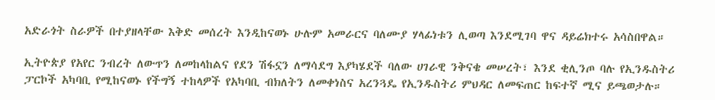አድራጎት ስራዎች በተያዘላቸው እቅድ መሰረት እንዲከናወኑ ሁሉም አመራርና ባለሙያ ሃላፊነቱን ሊወጣ እንደሚገባ ዋና ዳይሬክተሩ አሳስበዋል።

ኢትዮጵያ የአየር ንብረት ለውጥን ለመከላከልና የደን ሽፋኗን ለማሳደግ እያካሄደች ባለው ሀገራዊ ንቅናቄ መሠረት፣ እንደ ቂሊንጦ ባሉ የኢንዱስትሪ ፓርኮች አካባቢ የሚከናወኑ የችግኝ ተከላዎች የአካባቢ ብክለትን ለመቀነስና አረንጓዴ የኢንዱስትሪ ምህዳር ለመፍጠር ከፍተኛ ሚና ይጫወታሉ።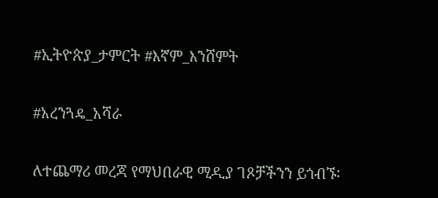#ኢትዮጵያ_ታምርት #እኛም_እንሸምት

#አረንጓዴ_አሻራ

ለተጨማሪ መረጃ የማህበራዊ ሚዲያ ገጾቻችንን ይጎብኙ፡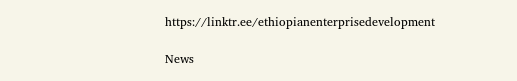https://linktr.ee/ethiopianenterprisedevelopment

News